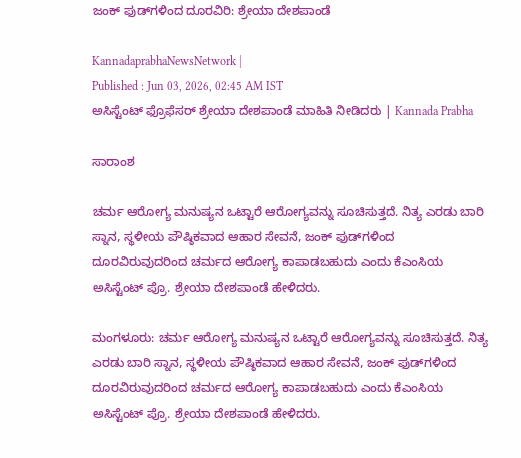ಜಂಕ್‌ ಫುಡ್‌ಗಳಿಂದ ದೂರವಿರಿ: ಶ್ರೇಯಾ ದೇಶಪಾಂಡೆ

KannadaprabhaNewsNetwork |
Published : Jun 03, 2026, 02:45 AM IST
ಅಸಿಸ್ಟೆಂಟ್‌ ಫ್ರೊಫೆಸರ್‌ ಶ್ರೇಯಾ ದೇಶಪಾಂಡೆ ಮಾಹಿತಿ ನೀಡಿದರು | Kannada Prabha

ಸಾರಾಂಶ

ಚರ್ಮ ಆರೋಗ್ಯ ಮನುಷ್ಯನ ಒಟ್ಟಾರೆ ಆರೋಗ್ಯವನ್ನು ಸೂಚಿಸುತ್ತದೆ. ನಿತ್ಯ ಎರಡು ಬಾರಿ ಸ್ನಾನ, ಸ್ಥಳೀಯ ಪೌಷ್ಠಿಕವಾದ ಆಹಾರ ಸೇವನೆ, ಜಂಕ್‌ ಫುಡ್‌ಗಳಿಂದ ದೂರವಿರುವುದರಿಂದ ಚರ್ಮದ ಆರೋಗ್ಯ ಕಾಪಾಡಬಹುದು ಎಂದು ಕೆಎಂಸಿಯ ಅಸಿಸ್ಟೆಂಟ್‌ ಪ್ರೊ. ಶ್ರೇಯಾ ದೇಶಪಾಂಡೆ ಹೇಳಿದರು.

ಮಂಗಳೂರು: ಚರ್ಮ ಆರೋಗ್ಯ ಮನುಷ್ಯನ ಒಟ್ಟಾರೆ ಆರೋಗ್ಯವನ್ನು ಸೂಚಿಸುತ್ತದೆ. ನಿತ್ಯ ಎರಡು ಬಾರಿ ಸ್ನಾನ, ಸ್ಥಳೀಯ ಪೌಷ್ಠಿಕವಾದ ಆಹಾರ ಸೇವನೆ, ಜಂಕ್‌ ಫುಡ್‌ಗಳಿಂದ ದೂರವಿರುವುದರಿಂದ ಚರ್ಮದ ಆರೋಗ್ಯ ಕಾಪಾಡಬಹುದು ಎಂದು ಕೆಎಂಸಿಯ ಅಸಿಸ್ಟೆಂಟ್‌ ಪ್ರೊ. ಶ್ರೇಯಾ ದೇಶಪಾಂಡೆ ಹೇಳಿದರು.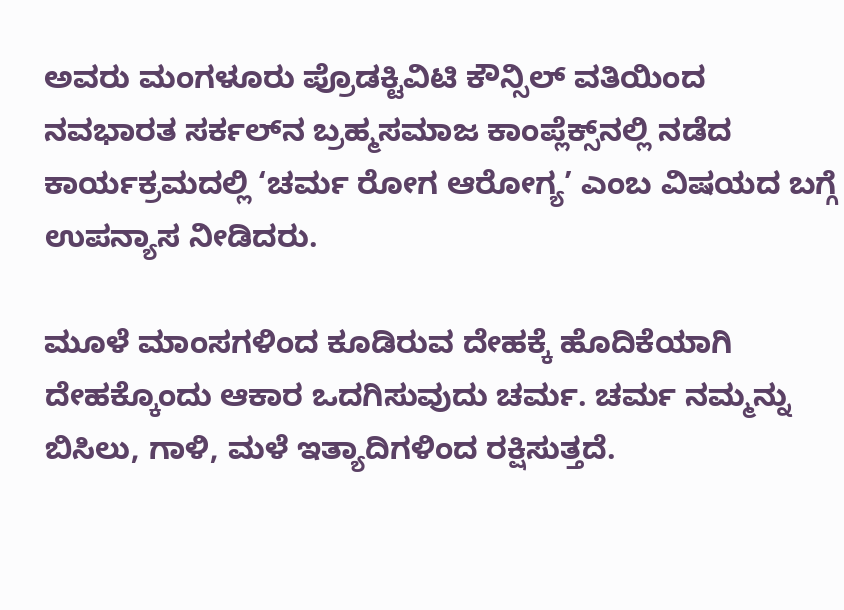ಅವರು ಮಂಗಳೂರು ಪ್ರೊಡಕ್ಟಿವಿಟಿ ಕೌನ್ಸಿಲ್‌ ವತಿಯಿಂದ ನವಭಾರತ ಸರ್ಕಲ್‌ನ ಬ್ರಹ್ಮಸಮಾಜ ಕಾಂಪ್ಲೆಕ್ಸ್‌ನಲ್ಲಿ ನಡೆದ ಕಾರ್ಯಕ್ರಮದಲ್ಲಿ ‘ಚರ್ಮ ರೋಗ ಆರೋಗ್ಯ’ ಎಂಬ ವಿಷಯದ ಬಗ್ಗೆ ಉಪನ್ಯಾಸ ನೀಡಿದರು.

ಮೂಳೆ ಮಾಂಸಗಳಿಂದ ಕೂಡಿರುವ ದೇಹಕ್ಕೆ ಹೊದಿಕೆಯಾಗಿ ದೇಹಕ್ಕೊಂದು ಆಕಾರ ಒದಗಿಸುವುದು ಚರ್ಮ. ಚರ್ಮ ನಮ್ಮನ್ನು ಬಿಸಿಲು, ಗಾಳಿ, ಮಳೆ ಇತ್ಯಾದಿಗಳಿಂದ ರಕ್ಷಿಸುತ್ತದೆ.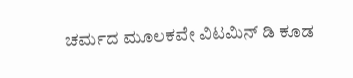ಚರ್ಮದ ಮೂಲಕವೇ ವಿಟಮಿನ್‌ ಡಿ ಕೂಡ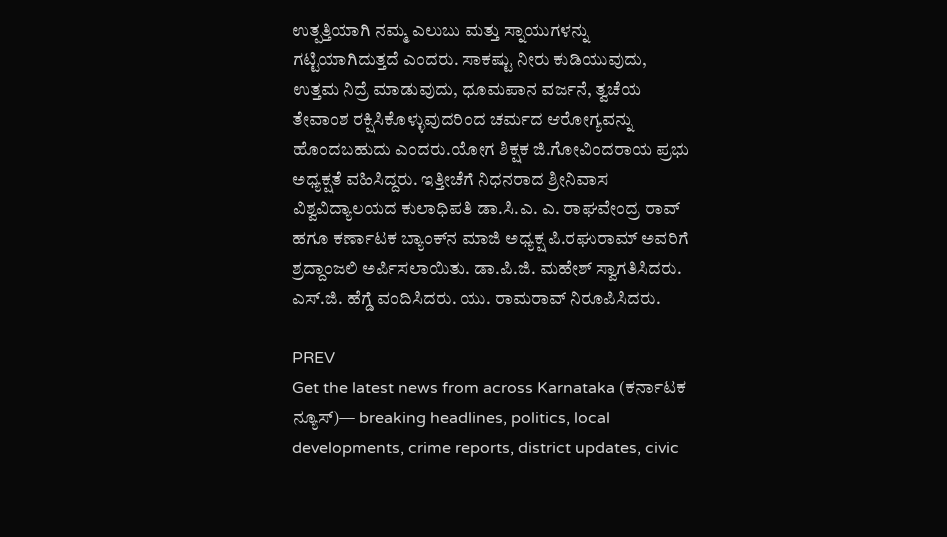ಉತ್ಪತ್ತಿಯಾಗಿ ನಮ್ಮ ಎಲುಬು ಮತ್ತು ಸ್ನಾಯುಗಳನ್ನು ಗಟ್ಟಿಯಾಗಿದುತ್ತದೆ ಎಂದರು. ಸಾಕಷ್ಟು ನೀರು ಕುಡಿಯುವುದು, ಉತ್ತಮ ನಿದ್ರೆ ಮಾಡುವುದು, ಧೂಮಪಾನ ವರ್ಜನೆ, ತ್ವಚೆಯ ತೇವಾಂಶ ರಕ್ಷಿಸಿಕೊಳ್ಳುವುದರಿಂದ ಚರ್ಮದ ಆರೋಗ್ಯವನ್ನು ಹೊಂದಬಹುದು ಎಂದರು.ಯೋಗ ಶಿಕ್ಷಕ ಜಿ.ಗೋವಿಂದರಾಯ ಪ್ರಭು ಅಧ್ಯಕ್ಷತೆ ವಹಿಸಿದ್ದರು. ಇತ್ತೀಚೆಗೆ ನಿಧನರಾದ ಶ್ರೀನಿವಾಸ ವಿಶ್ವವಿದ್ಯಾಲಯದ ಕುಲಾಧಿಪತಿ ಡಾ.ಸಿ.ಎ. ಎ. ರಾಘವೇಂದ್ರ ರಾವ್‌ ಹಗೂ ಕರ್ಣಾಟಕ ಬ್ಯಾಂಕ್‌ನ ಮಾಜಿ ಅಧ್ಯಕ್ಷ ಪಿ.ರಘುರಾಮ್‌ ಅವರಿಗೆ ಶ್ರದ್ದಾಂಜಲಿ ಅರ್ಪಿಸಲಾಯಿತು. ಡಾ.ಪಿ.ಜಿ. ಮಹೇಶ್‌ ಸ್ವಾಗತಿಸಿದರು. ಎಸ್‌.ಜಿ. ಹೆಗ್ಡೆ ವಂದಿಸಿದರು. ಯು. ರಾಮರಾವ್‌ ನಿರೂಪಿಸಿದರು.

PREV
Get the latest news from across Karnataka (ಕರ್ನಾಟಕ ನ್ಯೂಸ್)— breaking headlines, politics, local developments, crime reports, district updates, civic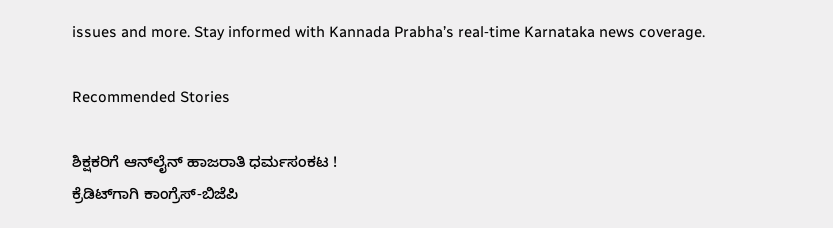issues and more. Stay informed with Kannada Prabha’s real‑time Karnataka news coverage.

Recommended Stories

ಶಿಕ್ಷಕರಿಗೆ ಆನ್‌ಲೈನ್‌ ಹಾಜರಾತಿ ಧರ್ಮಸಂಕಟ !
ಕ್ರೆಡಿಟ್‌ಗಾಗಿ ಕಾಂಗ್ರೆಸ್-ಬಿಜೆಪಿ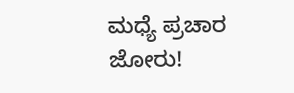ಮಧ್ಯೆ ಪ್ರಚಾರ ಜೋರು!